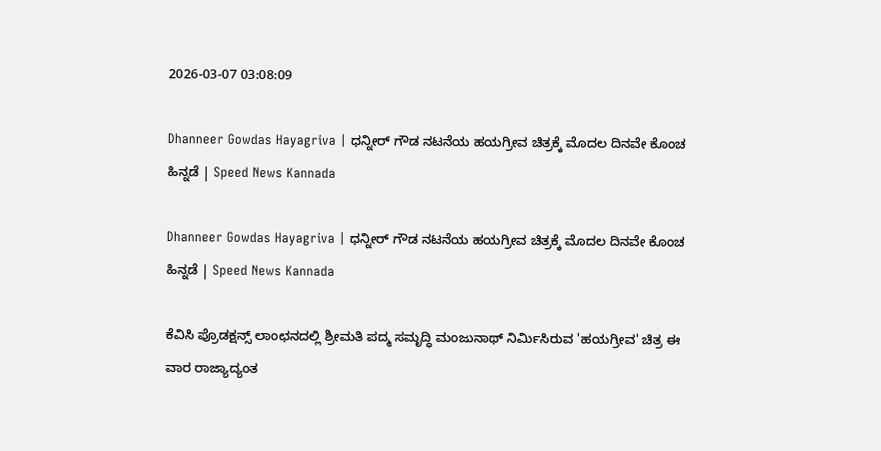2026-03-07 03:08:09

Dhanneer Gowdas Hayagriva | ಧನ್ನೀರ್ ಗೌಡ ನಟನೆಯ ಹಯಗ್ರೀವ ಚಿತ್ರಕ್ಕೆ ಮೊದಲ ದಿನವೇ ಕೊಂಚ ಹಿನ್ನಡೆ | Speed News Kannada

Dhanneer Gowdas Hayagriva | ಧನ್ನೀರ್ ಗೌಡ ನಟನೆಯ ಹಯಗ್ರೀವ ಚಿತ್ರಕ್ಕೆ ಮೊದಲ ದಿನವೇ ಕೊಂಚ ಹಿನ್ನಡೆ | Speed News Kannada

ಕೆವಿಸಿ ಪ್ರೊಡಕ್ಷನ್ಸ್ ಲಾಂಛನದಲ್ಲಿ ಶ್ರೀಮತಿ ಪದ್ಮ ಸಮೃದ್ಧಿ ಮಂಜುನಾಥ್ ನಿರ್ಮಿಸಿರುವ 'ಹಯಗ್ರೀವ' ಚಿತ್ರ ಈ ವಾರ ರಾಜ್ಯಾದ್ಯಂತ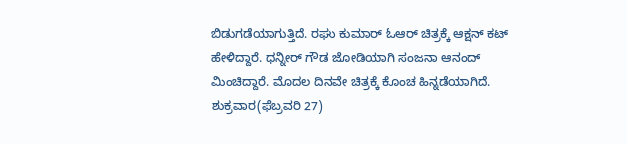ಬಿಡುಗಡೆಯಾಗುತ್ತಿದೆ. ರಘು ಕುಮಾರ್ ಓಆರ್ ಚಿತ್ರಕ್ಕೆ ಆಕ್ಷನ್ ಕಟ್ ಹೇಳಿದ್ದಾರೆ. ಧನ್ನೀರ್ ಗೌಡ ಜೋಡಿಯಾಗಿ ಸಂಜನಾ ಆನಂದ್ ಮಿಂಚಿದ್ದಾರೆ. ಮೊದಲ ದಿನವೇ ಚಿತ್ರಕ್ಕೆ ಕೊಂಚ ಹಿನ್ನಡೆಯಾಗಿದೆ.
ಶುಕ್ರವಾರ(ಫೆಬ್ರವರಿ 27)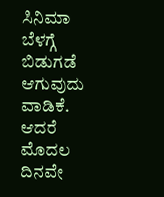ಸಿನಿಮಾ ಬೆಳಗ್ಗೆ ಬಿಡುಗಡೆ ಆಗುವುದು ವಾಡಿಕೆ. ಆದರೆ ಮೊದಲ ದಿನವೇ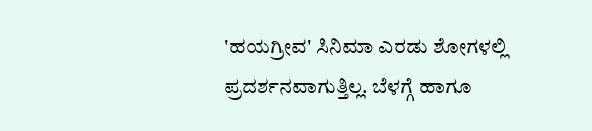'ಹಯಗ್ರೀವ' ಸಿನಿಮಾ ಎರಡು ಶೋಗಳಲ್ಲಿ ಪ್ರದರ್ಶನವಾಗುತ್ತಿಲ್ಲ. ಬೆಳಗ್ಗೆ ಹಾಗೂ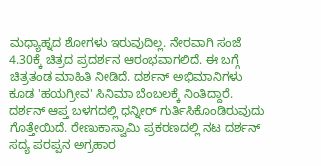ಮಧ್ಯಾಹ್ನದ ಶೋಗಳು ಇರುವುದಿಲ್ಲ. ನೇರವಾಗಿ ಸಂಜೆ 4.30ಕ್ಕೆ ಚಿತ್ರದ ಪ್ರದರ್ಶನ ಆರಂಭವಾಗಲಿದೆ. ಈ ಬಗ್ಗೆ ಚಿತ್ರತಂಡ ಮಾಹಿತಿ ನೀಡಿದೆ. ದರ್ಶನ್ ಅಭಿಮಾನಿಗಳು ಕೂಡ 'ಹಯಗ್ರೀವ' ಸಿನಿಮಾ ಬೆಂಬಲಕ್ಕೆ ನಿಂತಿದ್ದಾರೆ. ದರ್ಶನ್ ಆಪ್ತ ಬಳಗದಲ್ಲಿ ಧನ್ನೀರ್ ಗುರ್ತಿಸಿಕೊಂಡಿರುವುದು ಗೊತ್ತೇಯಿದೆ. ರೇಣುಕಾಸ್ವಾಮಿ ಪ್ರಕರಣದಲ್ಲಿ ನಟ ದರ್ಶನ್ ಸದ್ಯ ಪರಪ್ಪನ ಅಗ್ರಹಾರ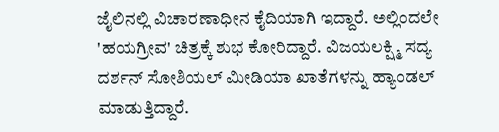ಜೈಲಿನಲ್ಲಿ ವಿಚಾರಣಾಧೀನ ಕೈದಿಯಾಗಿ ಇದ್ದಾರೆ. ಅಲ್ಲಿಂದಲೇ 'ಹಯಗ್ರೀವ' ಚಿತ್ರಕ್ಕೆ ಶುಭ ಕೋರಿದ್ದಾರೆ. ವಿಜಯಲಕ್ಷ್ಮಿ ಸದ್ಯ ದರ್ಶನ್ ಸೋಶಿಯಲ್ ಮೀಡಿಯಾ ಖಾತೆಗಳನ್ನು ಹ್ಯಾಂಡಲ್ ಮಾಡುತ್ತಿದ್ದಾರೆ.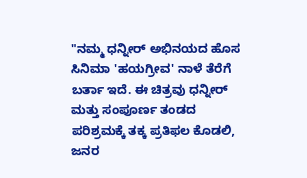"ನಮ್ಮ ಧನ್ನೀರ್ ಅಭಿನಯದ ಹೊಸ ಸಿನಿಮಾ 'ಹಯಗ್ರೀವ' ನಾಳೆ ತೆರೆಗೆ ಬರ್ತಾ ಇದೆ. ಈ ಚಿತ್ರವು ಧನ್ನೀರ್ ಮತ್ತು ಸಂಪೂರ್ಣ ತಂಡದ ಪರಿಶ್ರಮಕ್ಕೆ ತಕ್ಕ ಪ್ರತಿಫಲ ಕೊಡಲಿ, ಜನರ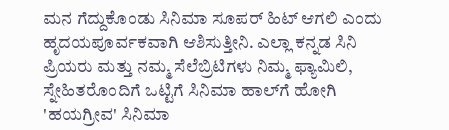ಮನ ಗೆದ್ದುಕೊಂಡು ಸಿನಿಮಾ ಸೂಪರ್ ಹಿಟ್ ಆಗಲಿ ಎಂದು ಹೃದಯಪೂರ್ವಕವಾಗಿ ಆಶಿಸುತ್ತೀನಿ. ಎಲ್ಲಾ ಕನ್ನಡ ಸಿನಿ ಪ್ರಿಯರು ಮತ್ತು ನಮ್ಮ ಸೆಲೆಬ್ರಿಟಿಗಳು ನಿಮ್ಮ ಫ್ಯಾಮಿಲಿ, ಸ್ನೇಹಿತರೊಂದಿಗೆ ಒಟ್ಟಿಗೆ ಸಿನಿಮಾ ಹಾಲ್‌ಗೆ ಹೋಗಿ 'ಹಯಗ್ರೀವ' ಸಿನಿಮಾ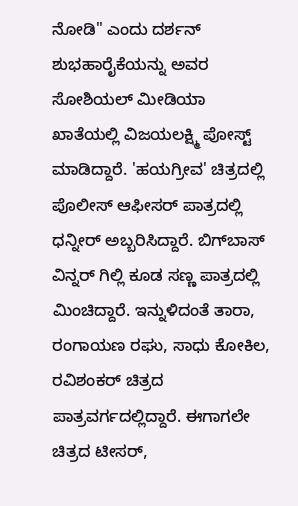ನೋಡಿ" ಎಂದು ದರ್ಶನ್ ಶುಭಹಾರೈಕೆಯನ್ನು ಅವರ ಸೋಶಿಯಲ್ ಮೀಡಿಯಾ ಖಾತೆಯಲ್ಲಿ ವಿಜಯಲಕ್ಷ್ಮಿ ಪೋಸ್ಟ್ ಮಾಡಿದ್ದಾರೆ. 'ಹಯಗ್ರೀವ' ಚಿತ್ರದಲ್ಲಿ ಪೊಲೀಸ್ ಆಫೀಸರ್ ಪಾತ್ರದಲ್ಲಿ ಧನ್ನೀರ್ ಅಬ್ಬರಿಸಿದ್ದಾರೆ. ಬಿಗ್‌ಬಾಸ್ ವಿನ್ನರ್ ಗಿಲ್ಲಿ ಕೂಡ ಸಣ್ಣ ಪಾತ್ರದಲ್ಲಿ ಮಿಂಚಿದ್ದಾರೆ. ಇನ್ನುಳಿದಂತೆ ತಾರಾ, ರಂಗಾಯಣ ರಘು, ಸಾಧು ಕೋಕಿಲ, ರವಿಶಂಕರ್ ಚಿತ್ರದ ಪಾತ್ರವರ್ಗದಲ್ಲಿದ್ದಾರೆ. ಈಗಾಗಲೇ ಚಿತ್ರದ ಟೀಸರ್,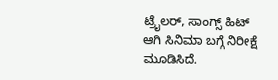ಟ್ರೈಲರ್, ಸಾಂಗ್ಸ್ ಹಿಟ್ ಆಗಿ ಸಿನಿಮಾ ಬಗ್ಗೆ ನಿರೀಕ್ಷೆ ಮೂಡಿಸಿದೆ.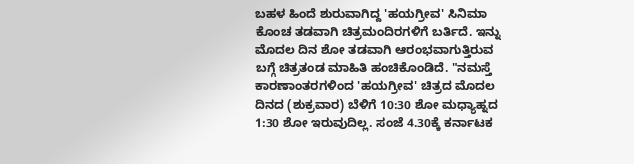ಬಹಳ ಹಿಂದೆ ಶುರುವಾಗಿದ್ದ 'ಹಯಗ್ರೀವ' ಸಿನಿಮಾ ಕೊಂಚ ತಡವಾಗಿ ಚಿತ್ರಮಂದಿರಗಳಿಗೆ ಬರ್ತಿದೆ. ಇನ್ನು ಮೊದಲ ದಿನ ಶೋ ತಡವಾಗಿ ಆರಂಭವಾಗುತ್ತಿರುವ ಬಗ್ಗೆ ಚಿತ್ರತಂಡ ಮಾಹಿತಿ ಹಂಚಿಕೊಂಡಿದೆ. "ನಮಸ್ತೆ ಕಾರಣಾಂತರಗಳಿಂದ 'ಹಯಗ್ರೀವ' ಚಿತ್ರದ ಮೊದಲ ದಿನದ (ಶುಕ್ರವಾರ) ಬೆಳಿಗೆ 10:30 ಶೋ ಮಧ್ಯಾಹ್ನದ 1:30 ಶೋ ಇರುವುದಿಲ್ಲ. ಸಂಜೆ 4.30ಕ್ಕೆ ಕರ್ನಾಟಕ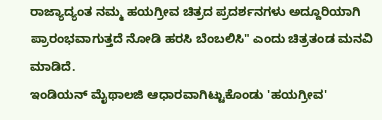ರಾಜ್ಯಾದ್ಯಂತ ನಮ್ಮ ಹಯಗ್ರೀವ ಚಿತ್ರದ ಪ್ರದರ್ಶನಗಳು ಅದ್ದೂರಿಯಾಗಿ ಪ್ರಾರಂಭವಾಗುತ್ತದೆ ನೋಡಿ ಹರಸಿ ಬೆಂಬಲಿಸಿ" ಎಂದು ಚಿತ್ರತಂಡ ಮನವಿ ಮಾಡಿದೆ.
ಇಂಡಿಯನ್ ಮೈಥಾಲಜಿ ಆಧಾರವಾಗಿಟ್ಟುಕೊಂಡು 'ಹಯಗ್ರೀವ'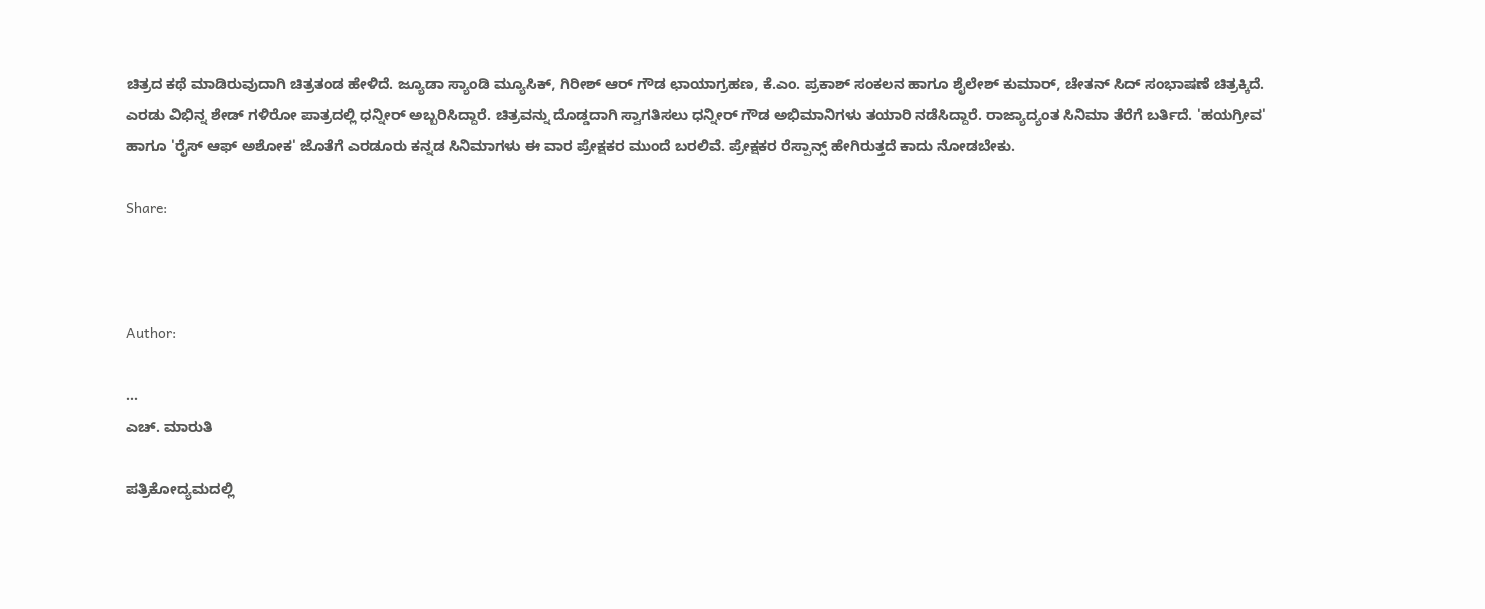ಚಿತ್ರದ ಕಥೆ ಮಾಡಿರುವುದಾಗಿ ಚಿತ್ರತಂಡ ಹೇಳಿದೆ. ಜ್ಯೂಡಾ ಸ್ಯಾಂಡಿ ಮ್ಯೂಸಿಕ್, ಗಿರೀಶ್ ಆರ್ ಗೌಡ ಛಾಯಾಗ್ರಹಣ, ಕೆ.ಎಂ. ಪ್ರಕಾಶ್ ಸಂಕಲನ ಹಾಗೂ ಶೈಲೇಶ್ ಕುಮಾರ್, ಚೇತನ್ ಸಿದ್ ಸಂಭಾಷಣೆ ಚಿತ್ರಕ್ಕಿದೆ. ಎರಡು ವಿಭಿನ್ನ ಶೇಡ್‌ ಗಳಿರೋ ಪಾತ್ರದಲ್ಲಿ ಧನ್ನೀರ್ ಅಬ್ಬರಿಸಿದ್ದಾರೆ. ಚಿತ್ರವನ್ನು ದೊಡ್ಡದಾಗಿ ಸ್ವಾಗತಿಸಲು ಧನ್ನೀರ್ ಗೌಡ ಅಭಿಮಾನಿಗಳು ತಯಾರಿ ನಡೆಸಿದ್ದಾರೆ. ರಾಜ್ಯಾದ್ಯಂತ ಸಿನಿಮಾ ತೆರೆಗೆ ಬರ್ತಿದೆ. 'ಹಯಗ್ರೀವ' ಹಾಗೂ 'ರೈಸ್ ಆಫ್ ಅಶೋಕ' ಜೊತೆಗೆ ಎರಡೂರು ಕನ್ನಡ ಸಿನಿಮಾಗಳು ಈ ವಾರ ಪ್ರೇಕ್ಷಕರ ಮುಂದೆ ಬರಲಿವೆ. ಪ್ರೇಕ್ಷಕರ ರೆಸ್ಪಾನ್ಸ್ ಹೇಗಿರುತ್ತದೆ ಕಾದು ನೋಡಬೇಕು.

Share:



Author:

...
ಎಚ್‌. ಮಾರುತಿ

ಪತ್ರಿಕೋದ್ಯಮದಲ್ಲಿ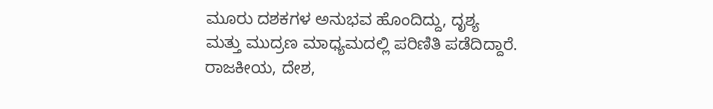ಮೂರು ದಶಕಗಳ ಅನುಭವ ಹೊಂದಿದ್ದು, ದೃಶ್ಯ ಮತ್ತು ಮುದ್ರಣ ಮಾಧ್ಯಮದಲ್ಲಿ ಪರಿಣಿತಿ ಪಡೆದಿದ್ದಾರೆ. ರಾಜಕೀಯ, ದೇಶ,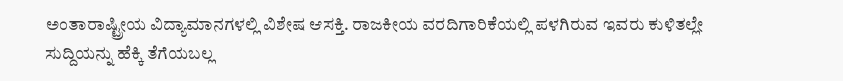ಅಂತಾರಾಷ್ಟ್ರೀಯ ವಿದ್ಯಾಮಾನಗಳಲ್ಲಿ ವಿಶೇಷ ಆಸಕ್ತಿ. ರಾಜಕೀಯ ವರದಿಗಾರಿಕೆಯಲ್ಲಿ ಪಳಗಿರುವ ಇವರು ಕುಳಿತಲ್ಲೇ ಸುದ್ದಿಯನ್ನು ಹೆಕ್ಕಿ ತೆಗೆಯಬಲ್ಲ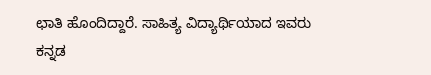ಛಾತಿ ಹೊಂದಿದ್ದಾರೆ. ಸಾಹಿತ್ಯ ವಿದ್ಯಾರ್ಥಿಯಾದ ಇವರು ಕನ್ನಡ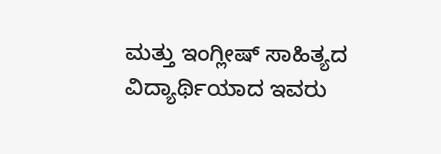ಮತ್ತು ಇಂಗ್ಲೀಷ್‌ ಸಾಹಿತ್ಯದ ವಿದ್ಯಾರ್ಥಿಯಾದ ಇವರು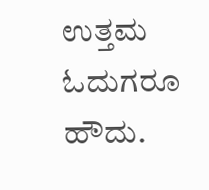ಉತ್ತಮ ಓದುಗರೂ ಹೌದು.